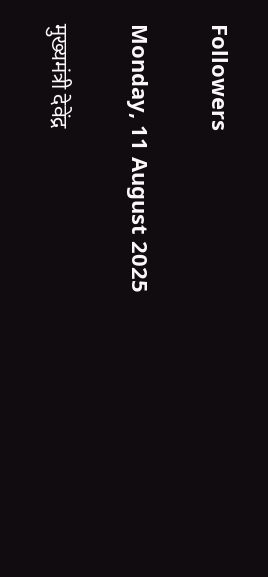Followers

Monday, 11 August 2025

मुख्यमंत्री देवेंद्र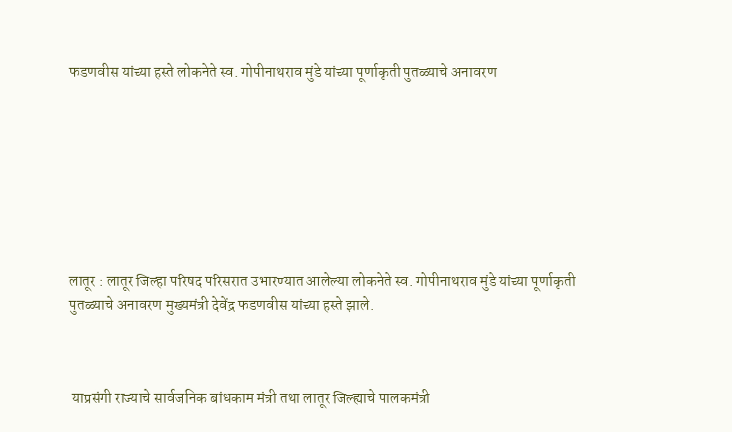फडणवीस यांच्या हस्ते लोकनेते स्व. गोपीनाथराव मुंडे यांच्या पूर्णाकृती पुतळ्याचे अनावरण








लातूर : लातूर जिल्हा परिषद परिसरात उभारण्यात आलेल्या लोकनेते स्व. गोपीनाथराव मुंडे यांच्या पूर्णाकृती पुतळ्याचे अनावरण मुख्यमंत्री देवेंद्र फडणवीस यांच्या हस्ते झाले.



 याप्रसंगी राज्याचे सार्वजनिक बांधकाम मंत्री तथा लातूर जिल्ह्याचे पालकमंत्री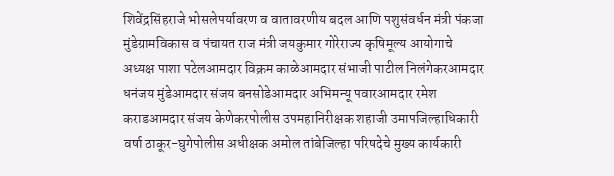शिवेंद्रसिंहराजे भोसलेपर्यावरण व वातावरणीय बदल आणि पशुसंवर्धन मंत्री पंकजा मुंडेग्रामविकास व पंचायत राज मंत्री जयकुमार गोरेराज्य कृषिमूल्य आयोगाचे अध्यक्ष पाशा पटेलआमदार विक्रम काळेआमदार संभाजी पाटील निलंगेकरआमदार धनंजय मुंडेआमदार संजय बनसोडेआमदार अभिमन्यू पवारआमदार रमेश कराडआमदार संजय केणेकरपोलीस उपमहानिरीक्षक शहाजी उमापजिल्हाधिकारी वर्षा ठाकूर-घुगेपोलीस अधीक्षक अमोल तांबेजिल्हा परिषदेचे मुख्य कार्यकारी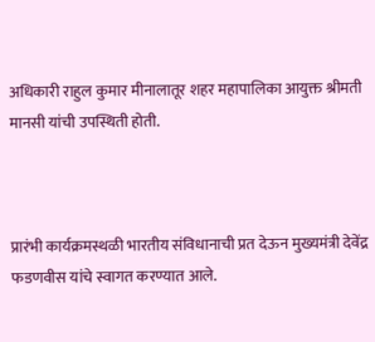अधिकारी राहुल कुमार मीनालातूर शहर महापालिका आयुक्त श्रीमती मानसी यांची उपस्थिती होती.



प्रारंभी कार्यक्रमस्थळी भारतीय संविधानाची प्रत देऊन मुख्यमंत्री देवेंद्र फडणवीस यांचे स्वागत करण्यात आले.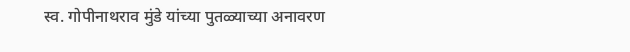स्व. गोपीनाथराव मुंडे यांच्या पुतळ्याच्या अनावरण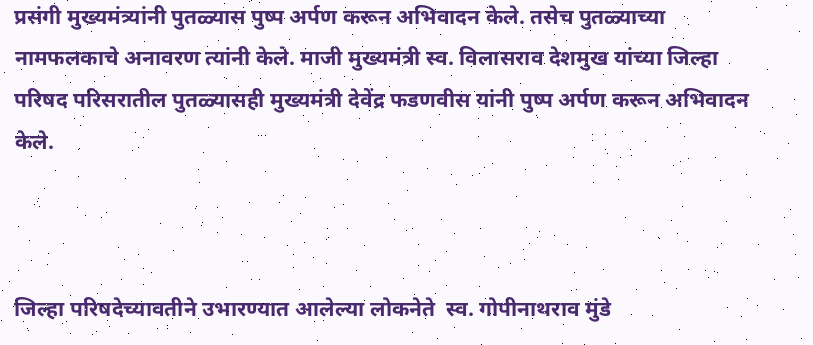प्रसंगी मुख्यमंत्र्यांनी पुतळ्यास पुष्प अर्पण करून अभिवादन केले. तसेच पुतळ्याच्या नामफलकाचे अनावरण त्यांनी केले. माजी मुख्यमंत्री स्व. विलासराव देशमुख यांच्या जिल्हा परिषद परिसरातील पुतळ्यासही मुख्यमंत्री देवेंद्र फडणवीस यांनी पुष्प अर्पण करून अभिवादन केले.



जिल्हा परिषदेच्यावतीने उभारण्यात आलेल्या लोकनेते  स्व. गोपीनाथराव मुंडे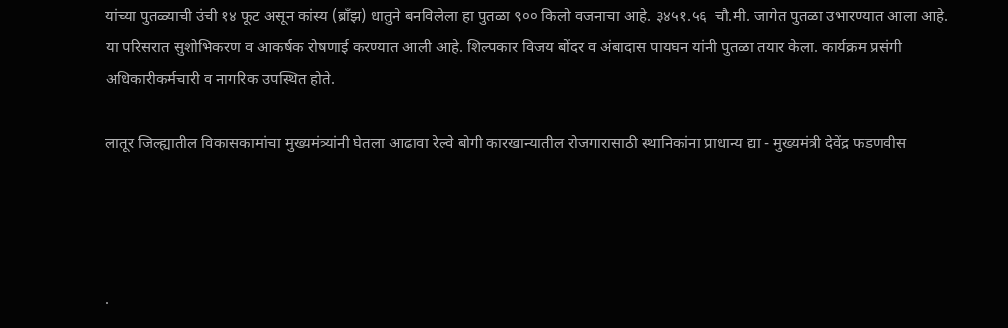यांच्या पुतळ्याची उंची १४ फूट असून कांस्य (ब्राँझ) धातुने बनविलेला हा पुतळा ९०० किलो वजनाचा आहे. ३४५१.५६  चौ.मी. जागेत पुतळा उभारण्यात आला आहे. या परिसरात सुशोभिकरण व आकर्षक रोषणाई करण्यात आली आहे. शिल्पकार विजय बोंदर व अंबादास पायघन यांनी पुतळा तयार केला. कार्यक्रम प्रसंगी अधिकारीकर्मचारी व नागरिक उपस्थित होते.

लातूर जिल्ह्यातील विकासकामांचा मुख्यमंत्र्यांनी घेतला आढावा रेल्वे बोगी कारखान्यातील रोजगारासाठी स्थानिकांना प्राधान्य द्या - मुख्यमंत्री देवेंद्र फडणवीस




·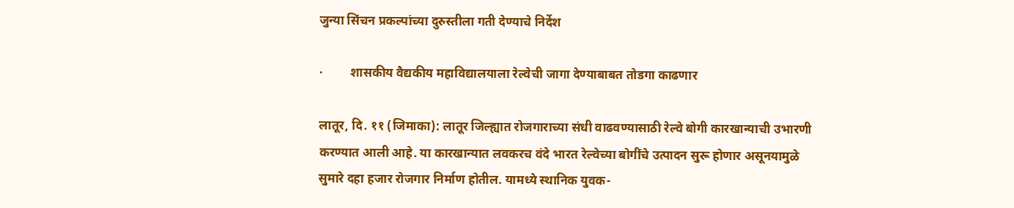जुन्या सिंचन प्रकल्पांच्या दुरुस्तीला गती देण्याचे निर्देश

·         शासकीय वैद्यकीय महाविद्यालयाला रेल्वेची जागा देण्याबाबत तोडगा काढणार

लातूर, दि. ११ (जिमाका): लातूर जिल्ह्यात रोजगाराच्या संधी वाढवण्यासाठी रेल्वे बोगी कारखान्याची उभारणी करण्यात आली आहे. या कारखान्यात लवकरच वंदे भारत रेल्वेच्या बोगींचे उत्पादन सुरू होणार असूनयामुळे सुमारे दहा हजार रोजगार निर्माण होतील. यामध्ये स्थानिक युवक-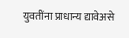युवतींना प्राधान्य द्यावेअसे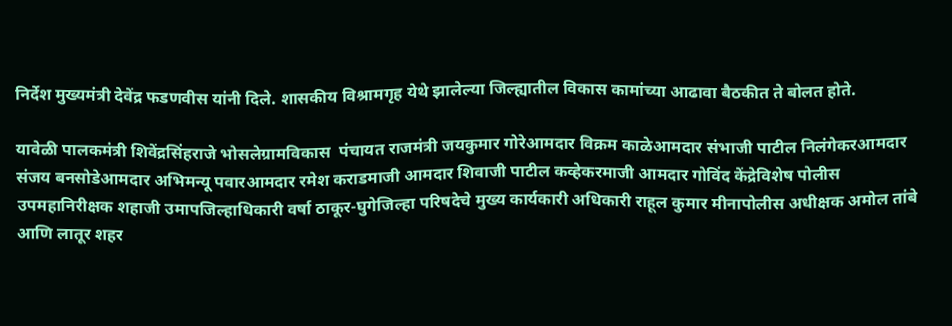निर्देश मुख्यमंत्री देवेंद्र फडणवीस यांनी दिले. शासकीय विश्रामगृह येथे झालेल्या जिल्ह्यातील विकास कामांच्या आढावा बैठकीत ते बोलत होते.

यावेळी पालकमंत्री शिवेंद्रसिंहराजे भोसलेग्रामविकास  पंचायत राजमंत्री जयकुमार गोरेआमदार विक्रम काळेआमदार संभाजी पाटील निलंगेकरआमदार संजय बनसोडेआमदार अभिमन्यू पवारआमदार रमेश कराडमाजी आमदार शिवाजी पाटील कव्हेकरमाजी आमदार गोविंद केंद्रेविशेष पोलीस उपमहानिरीक्षक शहाजी उमापजिल्हाधिकारी वर्षा ठाकूर-घुगेजिल्हा परिषदेचे मुख्य कार्यकारी अधिकारी राहूल कुमार मीनापोलीस अधीक्षक अमोल तांबे आणि लातूर शहर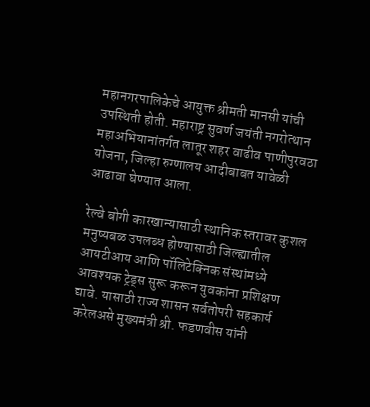महानगरपालिकेचे आयुक्त श्रीमती मानसी यांची उपस्थिती होती. महाराष्ट्र सुवर्ण जयंती नगरोत्थान महाअभियानांतर्गत लातूर शहर वाढीव पाणीपुरवठा योजना, जिल्हा रुग्णालय आदीबाबत यावेळी आढावा घेण्यात आला.

रेल्वे बोगी कारखान्यासाठी स्थानिक स्तरावर कुशल मनुष्यबळ उपलब्ध होण्यासाठी जिल्ह्यातील आयटीआय आणि पॉलिटेक्निक संस्थांमध्ये आवश्यक ट्रेड्स सुरू करून युवकांना प्रशिक्षण द्यावे. यासाठी राज्य शासन सर्वतोपरी सहकार्य करेलअसे मुख्यमंत्री श्री. फडणवीस यांनी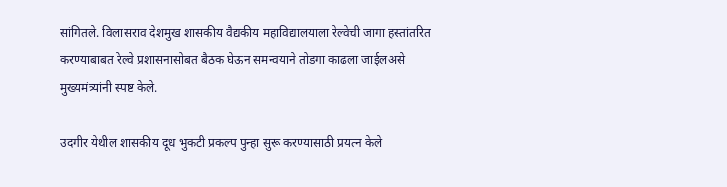सांगितले. विलासराव देशमुख शासकीय वैद्यकीय महाविद्यालयाला रेल्वेची जागा हस्तांतरित करण्याबाबत रेल्वे प्रशासनासोबत बैठक घेऊन समन्वयाने तोडगा काढला जाईलअसे मुख्यमंत्र्यांनी स्पष्ट केले.

उदगीर येथील शासकीय दूध भुकटी प्रकल्प पुन्हा सुरू करण्यासाठी प्रयत्न केले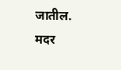जातील. मदर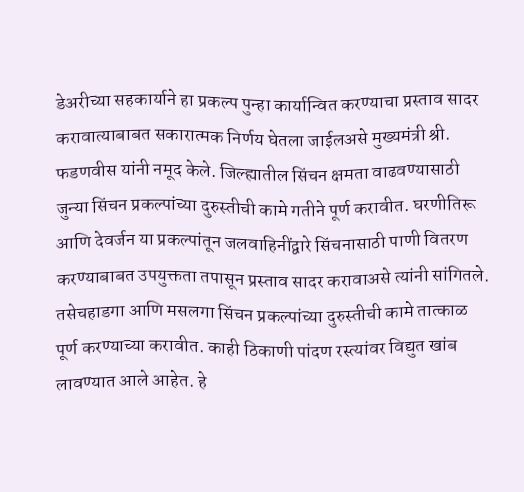डेअरीच्या सहकार्याने हा प्रकल्प पुन्हा कार्यान्वित करण्याचा प्रस्ताव सादर करावात्याबाबत सकारात्मक निर्णय घेतला जाईलअसे मुख्यमंत्री श्री. फडणवीस यांनी नमूद केले. जिल्ह्यातील सिंचन क्षमता वाढवण्यासाठी जुन्या सिंचन प्रकल्पांच्या दुरुस्तीची कामे गतीने पूर्ण करावीत. घरणीतिरू आणि देवर्जन या प्रकल्पांतून जलवाहिनींद्वारे सिंचनासाठी पाणी वितरण करण्याबाबत उपयुक्तता तपासून प्रस्ताव सादर करावाअसे त्यांनी सांगितले. तसेचहाडगा आणि मसलगा सिंचन प्रकल्पांच्या दुरुस्तीची कामे तात्काळ पूर्ण करण्याच्या करावीत. काही ठिकाणी पांदण रस्त्यांवर विद्युत खांब लावण्यात आले आहेत. हे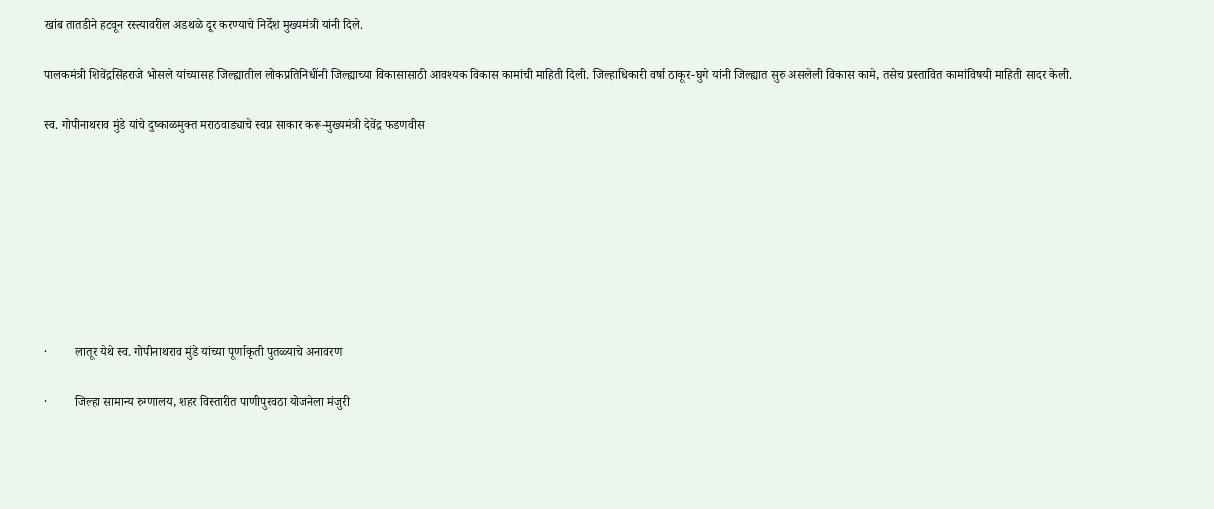खांब तातडीने हटवून रस्त्यावरील अडथळे दूर करण्याचे निर्देश मुख्यमंत्री यांनी दिले.

पालकमंत्री शिवेंद्रसिंहराजे भोसले यांच्यासह जिल्ह्यातील लोकप्रतिनिधींनी जिल्ह्याच्या विकासासाठी आवश्यक विकास कामांची माहिती दिली. जिल्हाधिकारी वर्षा ठाकूर-घुगे यांनी जिल्ह्यात सुरु असलेली विकास कामे, तसेच प्रस्तावित कामांविषयी माहिती सादर केली.

स्व. गोपीनाथराव मुंडे यांचे दुष्काळमुक्त मराठवाड्याचे स्वप्न साकार करू-मुख्यमंत्री देवेंद्र फडणवीस








·         लातूर येथे स्व. गोपीनाथराव मुंडे यांच्या पूर्णाकृती पुतळ्याचे अनावरण

·         जिल्हा सामान्य रुग्णालय, शहर विस्तारीत पाणीपुरवठा योजनेला मंजुरी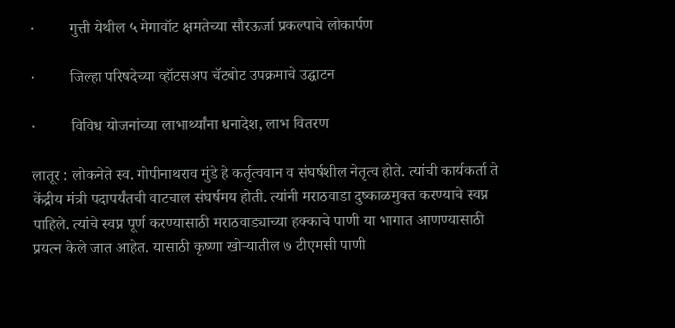·         गुत्ती येथील ५ मेगावॉट क्षमतेच्या सौरऊर्जा प्रकल्पाचे लोकार्पण

·         जिल्हा परिषदेच्या व्हॉटसअप चॅटबोट उपक्रमाचे उद्घाटन

·         विविध योजनांच्या लाभार्थ्यांना धनादेश, लाभ वितरण

लातूर : लोकनेते स्व. गोपीनाथराव मुंडे हे कर्तृत्ववान व संघर्षशील नेतृत्व होते. त्यांची कार्यकर्ता ते केंद्रीय मंत्री पदापर्यंतची वाटचाल संघर्षमय होती. त्यांनी मराठवाडा दुष्काळमुक्त करण्याचे स्वप्न पाहिले. त्यांचे स्वप्न पूर्ण करण्यासाठी मराठवाड्याच्या हक्काचे पाणी या भागात आणण्यासाठी प्रयत्न केले जात आहेत. यासाठी कृष्णा खोऱ्यातील ७ टीएमसी पाणी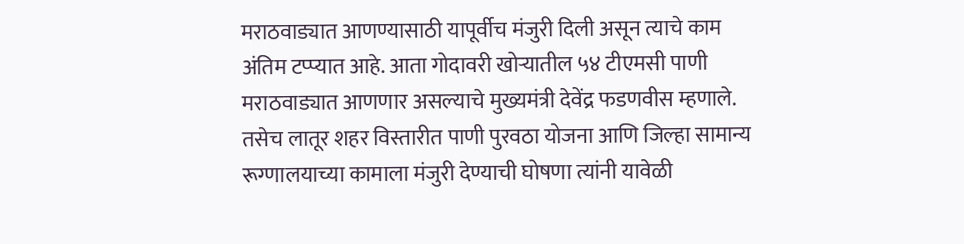मराठवाड्यात आणण्यासाठी यापूर्वीच मंजुरी दिली असून त्याचे काम अंतिम टप्प्यात आहे. आता गोदावरी खोऱ्यातील ५४ टीएमसी पाणी मराठवाड्यात आणणार असल्याचे मुख्यमंत्री देवेंद्र फडणवीस म्हणाले. तसेच लातूर शहर विस्तारीत पाणी पुरवठा योजना आणि जिल्हा सामान्य रूग्णालयाच्या कामाला मंजुरी देण्याची घोषणा त्यांनी यावेळी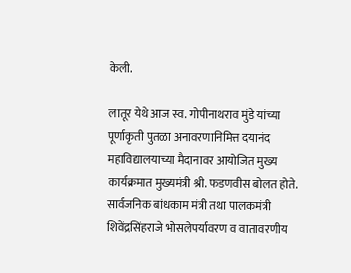केली.

लातूर येथे आज स्व. गोपीनाथराव मुंडे यांच्या पूर्णाकृती पुतळा अनावरणानिमित्त दयानंद महाविद्यालयाच्या मैदानावर आयोजित मुख्य कार्यक्रमात मुख्यमंत्री श्री. फडणवीस बोलत होते. सार्वजनिक बांधकाम मंत्री तथा पालकमंत्री शिवेंद्रसिंहराजे भोसलेपर्यावरण व वातावरणीय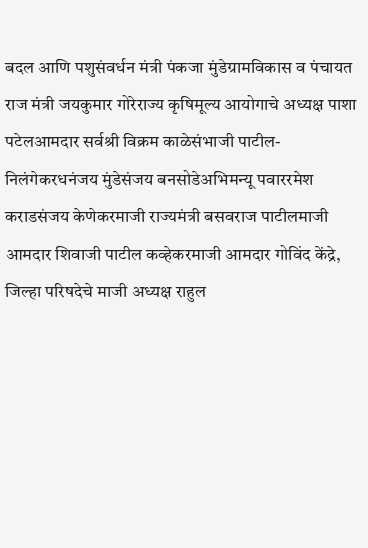बदल आणि पशुसंवर्धन मंत्री पंकजा मुंडेग्रामविकास व पंचायत राज मंत्री जयकुमार गोरेराज्य कृषिमूल्य आयोगाचे अध्यक्ष पाशा पटेलआमदार सर्वश्री विक्रम काळेसंभाजी पाटील-निलंगेकरधनंजय मुंडेसंजय बनसोडेअभिमन्यू पवाररमेश कराडसंजय केणेकरमाजी राज्यमंत्री बसवराज पाटीलमाजी आमदार शिवाजी पाटील कव्हेकरमाजी आमदार गोविंद केंद्रे, जिल्हा परिषदेचे माजी अध्यक्ष राहुल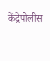केंद्रेपोलीस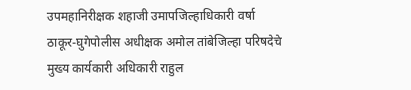उपमहानिरीक्षक शहाजी उमापजिल्हाधिकारी वर्षा ठाकूर-घुगेपोलीस अधीक्षक अमोल तांबेजिल्हा परिषदेचे मुख्य कार्यकारी अधिकारी राहुल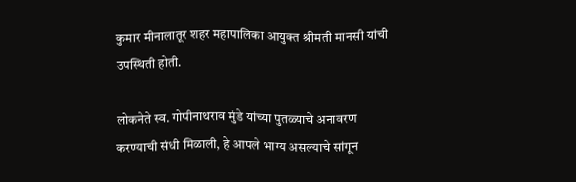कुमार मीनालातूर शहर महापालिका आयुक्त श्रीमती मानसी यांची उपस्थिती होती.

लोकनेते स्व. गोपीनाथराव मुंडे यांच्या पुतळ्याचे अनावरण करण्याची संधी मिळाली, हे आपले भाग्य असल्याचे सांगून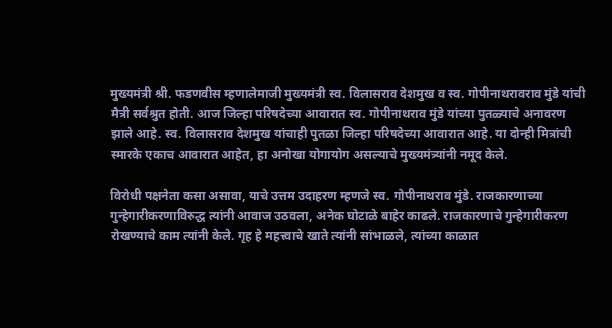मुख्यमंत्री श्री. फडणवीस म्हणालेमाजी मुख्यमंत्री स्व. विलासराव देशमुख व स्व. गोपीनाथरावराव मुंडे यांची मैत्री सर्वश्रुत होती. आज जिल्हा परिषदेच्या आवारात स्व. गोपीनाथराव मुंडे यांच्या पुतळ्याचे अनावरण झाले आहे. स्व. विलासराव देशमुख यांचाही पुतळा जिल्हा परिषदेच्या आवारात आहे. या दोन्ही मित्रांची स्मारके एकाच आवारात आहेत, हा अनोखा योगायोग असल्याचे मुख्यमंत्र्यांनी नमूद केले.

विरोधी पक्षनेता कसा असावा, याचे उत्तम उदाहरण म्हणजे स्व. गोपीनाथराव मुंडे. राजकारणाच्या गुन्हेगारीकरणाविरुद्ध त्यांनी आवाज उठवला, अनेक घोटाळे बाहेर काढले. राजकारणाचे गुन्हेगारीकरण रोखण्याचे काम त्यांनी केले. गृह हे महत्त्वाचे खाते त्यांनी सांभाळले, त्यांच्या काळात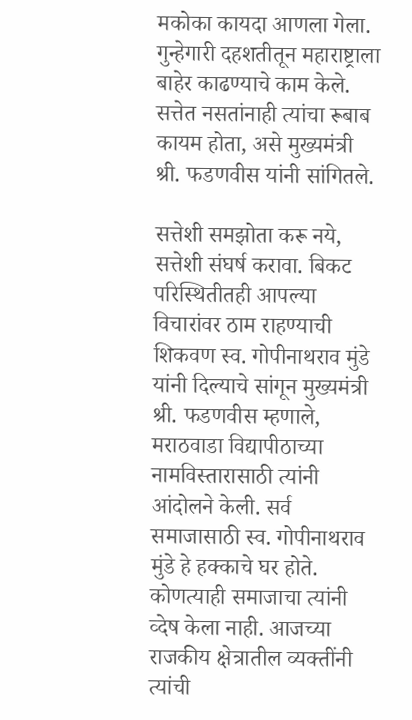मकोका कायदा आणला गेला. गुन्हेगारी दहशतीतून महाराष्ट्राला बाहेर काढण्याचे काम केले. सत्तेत नसतांनाही त्यांचा रूबाब कायम होता, असे मुख्यमंत्री श्री. फडणवीस यांनी सांगितले.

सत्तेशी समझोता करू नये, सत्तेशी संघर्ष करावा. बिकट परिस्थितीतही आपल्या विचारांवर ठाम राहण्याची शिकवण स्व. गोपीनाथराव मुंडे यांनी दिल्याचे सांगून मुख्यमंत्री श्री. फडणवीस म्हणाले, मराठवाडा विद्यापीठाच्या नामविस्तारासाठी त्यांनी आंदोलने केली. सर्व समाजासाठी स्व. गोपीनाथराव मुंडे हे हक्काचे घर होते. कोणत्याही समाजाचा त्यांनी व्देष केला नाही. आजच्या राजकीय क्षेत्रातील व्यक्तींनी त्यांची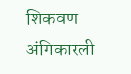शिकवण अंगिकारली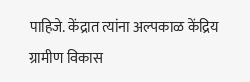पाहिजे. केंद्रात त्यांना अल्पकाळ केंद्रिय ग्रामीण विकास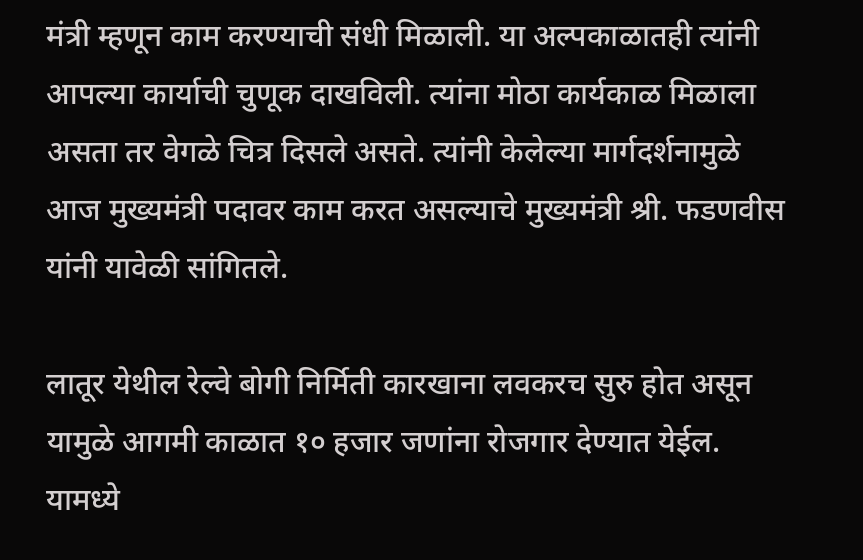मंत्री म्हणून काम करण्याची संधी मिळाली. या अल्पकाळातही त्यांनी आपल्या कार्याची चुणूक दाखविली. त्यांना मोठा कार्यकाळ मिळाला असता तर वेगळे चित्र दिसले असते. त्यांनी केलेल्या मार्गदर्शनामुळे आज मुख्यमंत्री पदावर काम करत असल्याचे मुख्यमंत्री श्री. फडणवीस यांनी यावेळी सांगितले.

लातूर येथील रेल्वे बोगी निर्मिती कारखाना लवकरच सुरु होत असून यामुळे आगमी काळात १० हजार जणांना रोजगार देण्यात येईल. यामध्ये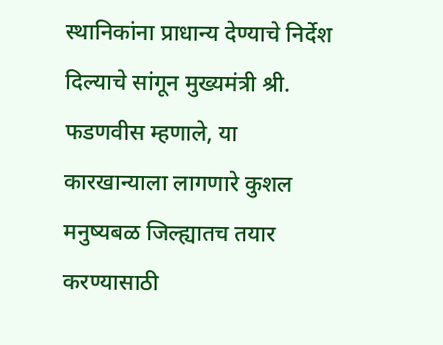स्थानिकांना प्राधान्य देण्याचे निर्देश दिल्याचे सांगून मुख्यमंत्री श्री. फडणवीस म्हणाले, या कारखान्याला लागणारे कुशल मनुष्यबळ जिल्ह्यातच तयार करण्यासाठी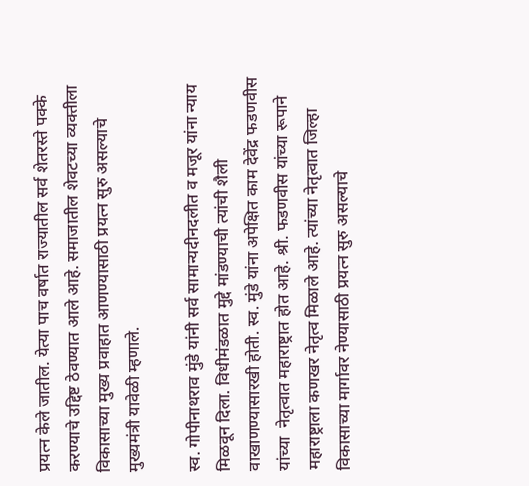प्रयत्न केले जातील. येत्या पाच वर्षात राज्यातील सर्व शेतरस्ते पक्के करण्याचे उद्दिष्ट ठेवण्यात आले आहे. समाजातील शेवटच्या व्यक्तीला विकासाच्या मुख्य प्रवाहात आणण्यासाठी प्रयत्न सुरु असल्याचे मुख्यमंत्री यावेळी म्हणाले.

स्व. गोपीनाथराव मुंडे यांनी सर्व सामान्यदीनदलीत व मजूर यांना न्याय मिळवून दिला. विधीमंडळात मुद्दे मांडण्याची त्यांची शैली वाखाणण्यासारखी होती. स्व. मुंडे यांना अपेक्षित काम देवेंद्र फडणवीस यांच्या  नेतृत्वात महाराष्ट्रात होत आहे. श्री. फडणवीस यांच्या रूपाने महाराष्ट्राला कणखर नेतृत्व मिळाले आहे. त्यांच्या नेतृत्वात जिल्हा विकासाच्या मार्गावर नेण्यासाठी प्रयत्न सुरु असल्याचे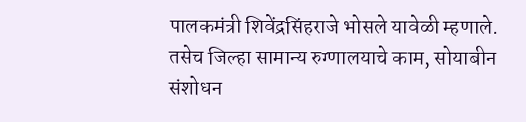पालकमंत्री शिवेंद्रसिंहराजे भोसले यावेळी म्हणाले. तसेच जिल्हा सामान्य रुग्णालयाचे काम, सोयाबीन संशोधन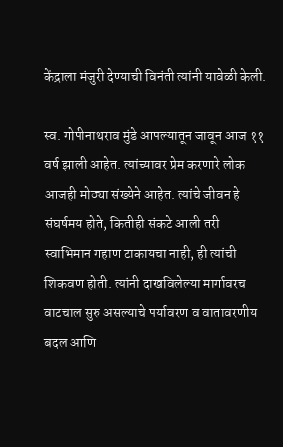केंद्राला मंजुरी देण्याची विनंती त्यांनी यावेळी केली.

स्व. गोपीनाथराव मुंडे आपल्यातून जावून आज ११ वर्ष झाली आहेत. त्यांच्यावर प्रेम करणारे लोक आजही मोठ्या संख्येने आहेत. त्यांचे जीवन हे संघर्षमय होते, कितीही संकटे आली तरी स्वाभिमान गहाण टाकायचा नाही, ही त्यांची शिकवण होती. त्यांनी दाखविलेल्या मार्गावरच वाटचाल सुरु असल्याचे पर्यावरण व वातावरणीय बदल आणि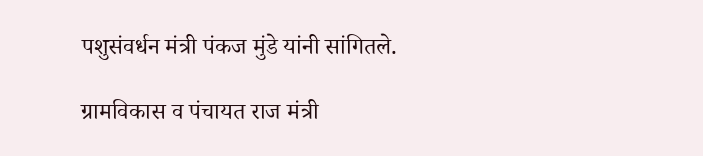पशुसंवर्धन मंत्री पंकज मुंडे यांनी सांगितले.

ग्रामविकास व पंचायत राज मंत्री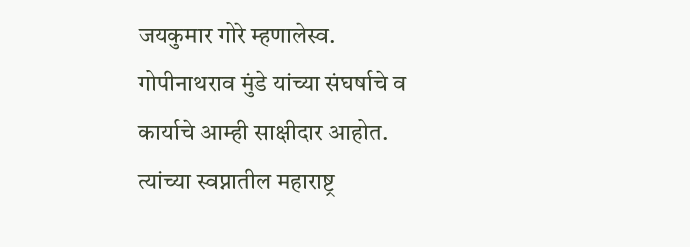जयकुमार गोरे म्हणालेस्व. गोपीनाथराव मुंडे यांच्या संघर्षाचे व कार्याचे आम्ही साक्षीदार आहोत. त्यांच्या स्वप्नातील महाराष्ट्र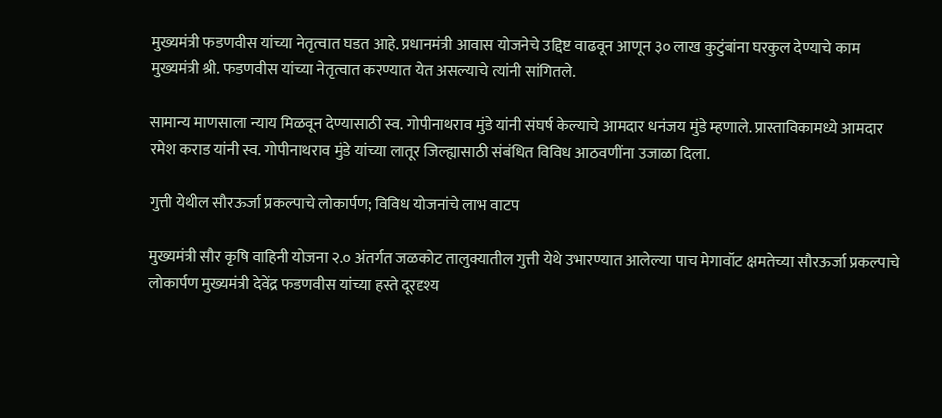मुख्यमंत्री फडणवीस यांच्या नेतृत्वात घडत आहे. प्रधानमंत्री आवास योजनेचे उद्दिष्ट वाढवून आणून ३० लाख कुटुंबांना घरकुल देण्याचे काम मुख्यमंत्री श्री. फडणवीस यांच्या नेतृत्वात करण्यात येत असल्याचे त्यांनी सांगितले.

सामान्य माणसाला न्याय मिळवून देण्यासाठी स्व. गोपीनाथराव मुंडे यांनी संघर्ष केल्याचे आमदार धनंजय मुंडे म्हणाले. प्रास्ताविकामध्ये आमदार रमेश कराड यांनी स्व. गोपीनाथराव मुंडे यांच्या लातूर जिल्ह्यासाठी संबंधित विविध आठवणींना उजाळा दिला.

गुत्ती येथील सौरऊर्जा प्रकल्पाचे लोकार्पण; विविध योजनांचे लाभ वाटप

मुख्यमंत्री सौर कृषि वाहिनी योजना २.० अंतर्गत जळकोट तालुक्यातील गुत्ती येथे उभारण्यात आलेल्या पाच मेगावॉट क्षमतेच्या सौरऊर्जा प्रकल्पाचे लोकार्पण मुख्यमंत्री देवेंद्र फडणवीस यांच्या हस्ते दूरदृश्य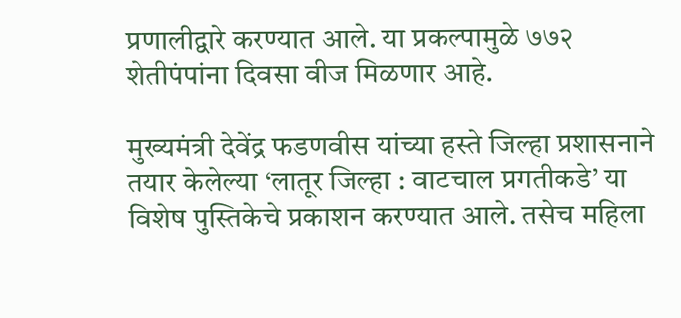प्रणालीद्वारे करण्यात आले. या प्रकल्पामुळे ७७२ शेतीपंपांना दिवसा वीज मिळणार आहे.

मुख्यमंत्री देवेंद्र फडणवीस यांच्या हस्ते जिल्हा प्रशासनाने तयार केलेल्या ‘लातूर जिल्हा : वाटचाल प्रगतीकडे’ या विशेष पुस्तिकेचे प्रकाशन करण्यात आले. तसेच महिला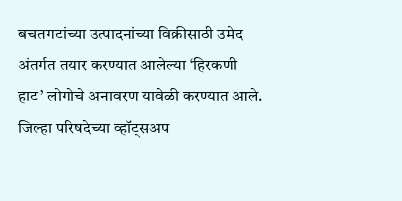बचतगटांच्या उत्पादनांच्या विक्रीसाठी उमेद अंतर्गत तयार करण्यात आलेल्या ‘हिरकणी हाट’ लोगोचे अनावरण यावेळी करण्यात आले. जिल्हा परिषदेच्या व्हॉट्सअप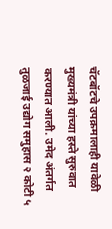चॅटबॉटचे उपक्रमालाही यावेळी मुख्यमंत्री यांच्या हस्ते सुरुवात करण्यात आली. उमेद अंतर्गत तुळजाई उद्योग समुहास २ कोटी ५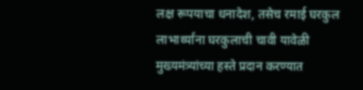लक्ष रूपयाचा धनादेश, तसेच रमाई घरकुल लाभार्थ्यांना घरकुलाची चावी यावेळी मुख्यमंत्र्यांच्या हस्ते प्रदान करण्यात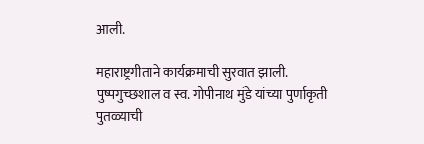आली.

महाराष्ट्रगीताने कार्यक्रमाची सुरवात झाली. पुष्पगुच्छशाल व स्व. गोपीनाथ मुंडे यांच्या पुर्णाकृती पुतळ्याची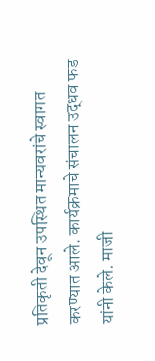प्रतिकृती देवून उपस्थित मान्यवरांचे स्वागत करण्यात आले. कार्यक्रमाचे संचालन उद्धव फड यांनी केले. माजी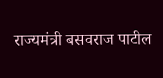राज्यमंत्री बसवराज पाटील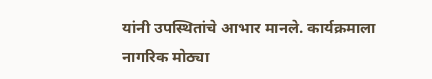यांनी उपस्थितांचे आभार मानले. कार्यक्रमाला नागरिक मोठ्या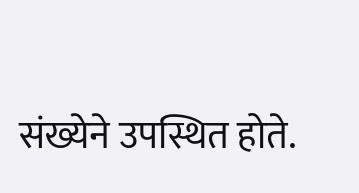संख्येने उपस्थित होते.